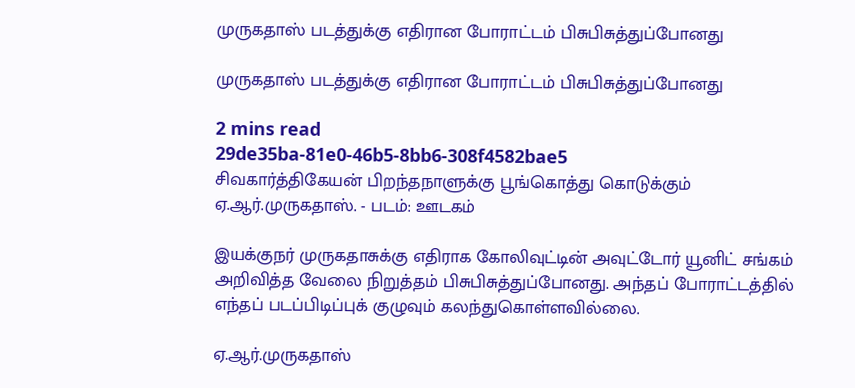முருகதாஸ் படத்துக்கு எதிரான போராட்டம் பிசுபிசுத்துப்போனது

முருகதாஸ் படத்துக்கு எதிரான போராட்டம் பிசுபிசுத்துப்போனது

2 mins read
29de35ba-81e0-46b5-8bb6-308f4582bae5
சிவகார்த்திகேயன் பிறந்தநாளுக்கு பூங்கொத்து கொடுக்கும் ஏ.ஆர்.முருகதாஸ். - படம்: ஊடகம்

இயக்குநர் முருகதாசுக்கு எதிராக கோலிவுட்டின் அவுட்டோர் யூனிட் சங்கம் அறிவித்த வேலை நிறுத்தம் பிசுபிசுத்துப்போனது. அந்தப் போராட்டத்தில் எந்தப் படப்பிடிப்புக் குழுவும் கலந்துகொள்ளவில்லை.

ஏ.ஆர்.முருகதாஸ்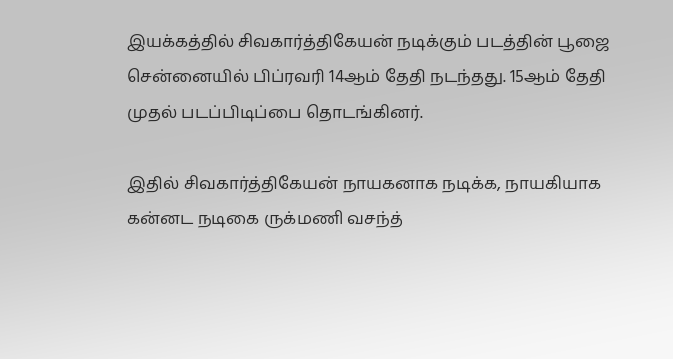இயக்கத்தில் சிவகார்த்திகேயன் நடிக்கும் படத்தின் பூஜை சென்னையில் பிப்ரவரி 14ஆம் தேதி நடந்தது. 15ஆம் தேதி முதல் படப்பிடிப்பை தொடங்கினர்.

இதில் சிவகார்த்திகேயன் நாயகனாக நடிக்க, நாயகியாக கன்னட நடிகை ருக்மணி வசந்த்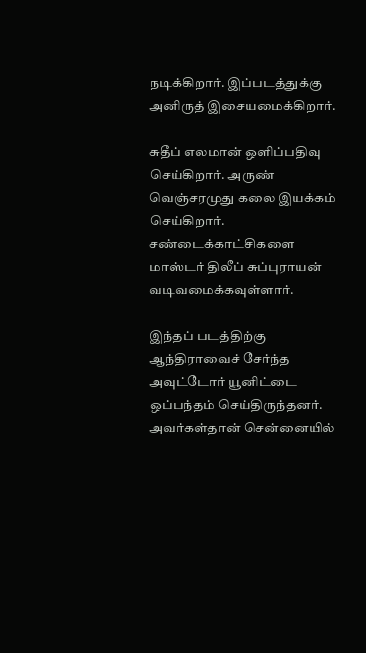நடிக்கிறார். இப்படத்துக்கு அனிருத் இசையமைக்கிறார்.

சுதீப் எலமான் ஒளிப்பதிவு செய்கிறார். அருண் வெஞ்சரமுது கலை இயக்கம் செய்கிறார். சண்டைக்காட்சிகளை மாஸ்டர் திலீப் சுப்புராயன் வடிவமைக்கவுள்ளார்.

இந்தப் படத்திற்கு ஆந்திராவைச் சேர்ந்த அவுட்டோர் யூனிட்டை ஒப்பந்தம் செய்திருந்தனர். அவர்கள்தான் சென்னையில்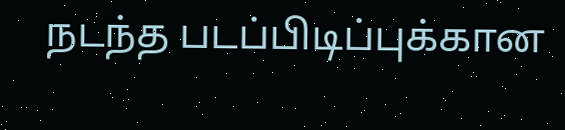நடந்த படப்பிடிப்புக்கான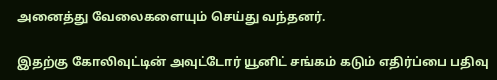அனைத்து வேலைகளையும் செய்து வந்தனர்.

இதற்கு கோலிவுட்டின் அவுட்டோர் யூனிட் சங்கம் கடும் எதிர்ப்பை பதிவு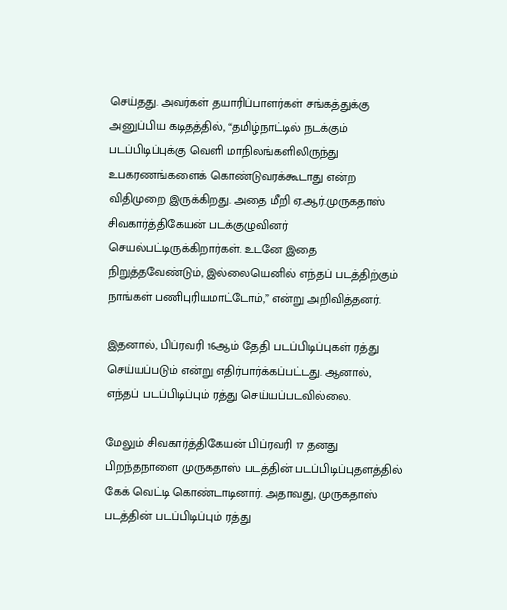செய்தது. அவர்கள் தயாரிப்பாளர்கள் சங்கத்துக்கு அனுப்பிய கடிதத்தில், “தமிழ்நாட்டில் நடக்கும் படப்பிடிப்புக்கு வெளி மாநிலங்களிலிருந்து உபகரணங்களைக் கொண்டுவரக்கூடாது என்ற விதிமுறை இருக்கிறது. அதை மீறி ஏ.ஆர்.முருகதாஸ் சிவகார்த்திகேயன் படக்குழுவினர் செயல்பட்டிருக்கிறார்கள். உடனே இதை நிறுத்தவேண்டும், இல்லையெனில் எந்தப் படத்திற்கும் நாங்கள் பணிபுரியமாட்டோம்,” என்று அறிவித்தனர்.

இதனால், பிப்ரவரி 16ஆம் தேதி படப்பிடிப்புகள் ரத்து செய்யப்படும் என்று எதிர்பார்க்கப்பட்டது. ஆனால், எந்தப் படப்பிடிப்பும் ரத்து செய்யப்படவில்லை.

மேலும் சிவகார்த்திகேயன் பிப்ரவரி 17 தனது பிறந்தநாளை முருகதாஸ் படத்தின் படப்பிடிப்புதளத்தில் கேக் வெட்டி கொண்டாடினார். அதாவது, முருகதாஸ் படத்தின் படப்பிடிப்பும் ரத்து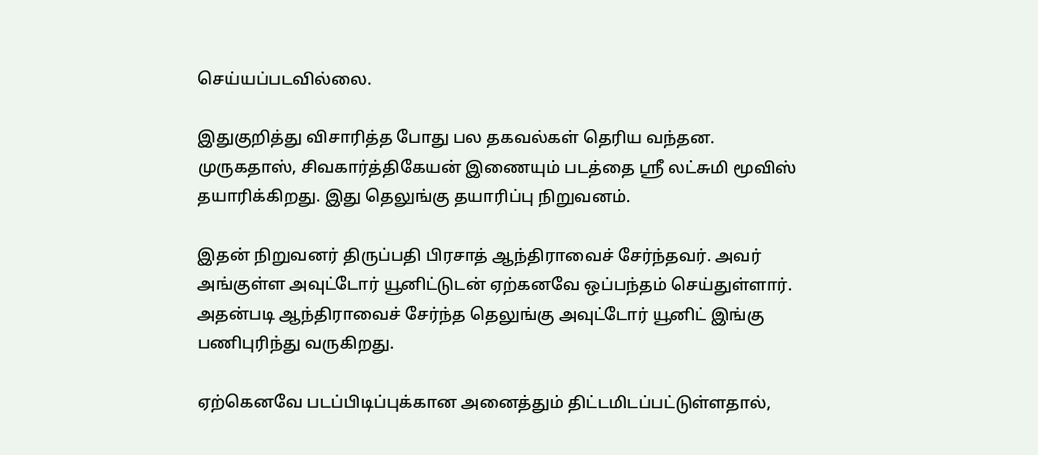செய்யப்படவில்லை.

இதுகுறித்து விசாரித்த போது பல தகவல்கள் தெரிய வந்தன. முருகதாஸ், சிவகார்த்திகேயன் இணையும் படத்தை ஸ்ரீ லட்சுமி மூவிஸ் தயாரிக்கிறது. இது தெலுங்கு தயாரிப்பு நிறுவனம்.

இதன் நிறுவனர் திருப்பதி பிரசாத் ஆந்திராவைச் சேர்ந்தவர். அவர் அங்குள்ள அவுட்டோர் யூனிட்டுடன் ஏற்கனவே ஒப்பந்தம் செய்துள்ளார். அதன்படி ஆந்திராவைச் சேர்ந்த தெலுங்கு அவுட்டோர் யூனிட் இங்கு பணிபுரிந்து வருகிறது.

ஏற்கெனவே படப்பிடிப்புக்கான அனைத்தும் திட்டமிடப்பட்டுள்ளதால்,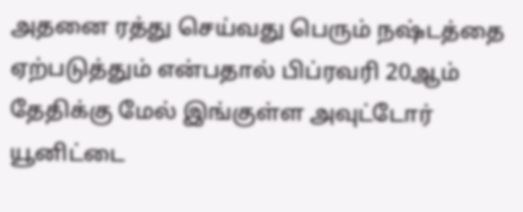அதனை ரத்து செய்வது பெரும் நஷ்டத்தை ஏற்படுத்தும் என்பதால் பிப்ரவரி 20ஆம் தேதிக்கு மேல் இங்குள்ள அவுட்டோர் யூனிட்டை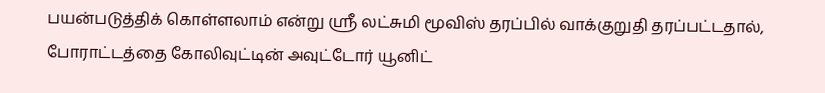பயன்படுத்திக் கொள்ளலாம் என்று ஸ்ரீ லட்சுமி மூவிஸ் தரப்பில் வாக்குறுதி தரப்பட்டதால், போராட்டத்தை கோலிவுட்டின் அவுட்டோர் யூனிட்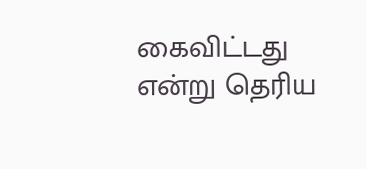கைவிட்டது என்று தெரிய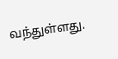வந்துள்ளது.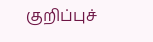குறிப்புச்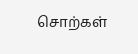சொற்கள்